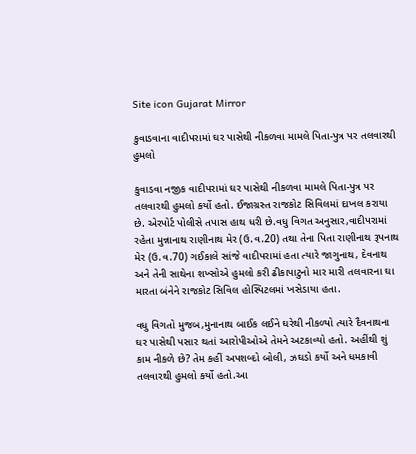Site icon Gujarat Mirror

કુવાડવાના વાદીપરામાં ઘર પાસેથી નીકળવા મામલે પિતા-પુત્ર પર તલવારથી હુમલો

કુવાડવા નજીક વાદીપરામાં ઘર પાસેથી નીકળવા મામલે પિતા-પુત્ર પર તલવારથી હુમલો કર્યો હતો. ઈજાગ્રસ્ત રાજકોટ સિવિલમાં દાખલ કરાયા છે. એરપોર્ટ પોલીસે તપાસ હાથ ધરી છે.વધુ વિગત અનુસાર,વાદીપરામાં રહેતા મુન્નાનાથ રાણીનાથ મેર (ઉ.વ.20) તથા તેના પિતા રાણીનાથ રૂપનાથ મેર (ઉ.વ.70) ગઈકાલે સાંજે વાદીપરામાં હતા ત્યારે જાગુનાથ, દેવનાથ અને તેની સાથેના શખ્સોએ હુમલો કરી ઢીકાપાટુનો માર મારી તલવારના ઘા મારતા બંનેને રાજકોટ સિવિલ હોસ્પિટલમાં ખસેડાયા હતા.

વધુ વિગતો મુજબ,મુનાનાથ બાઈક લઈને ઘરેથી નીકળ્યો ત્યારે દૈવનાથના ઘર પાસેથી પસાર થતાં આરોપીઓએ તેમને અટકાવ્યો હતો. અહીંથી શું કામ નીકળે છે? તેમ કહીં અપશબ્દો બોલી, ઝઘડો કર્યો અને ધમકાવી તલવારથી હુમલો કર્યો હતો.આ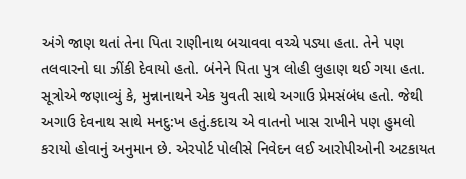અંગે જાણ થતાં તેના પિતા રાણીનાથ બચાવવા વચ્ચે પડ્યા હતા. તેને પણ તલવારનો ઘા ઝીંકી દેવાયો હતો. બંનેને પિતા પુત્ર લોહી લુહાણ થઈ ગયા હતા. સૂત્રોએ જણાવ્યું કે, મુન્નાનાથને એક યુવતી સાથે અગાઉ પ્રેમસંબંધ હતો. જેથી અગાઉ દેવનાથ સાથે મનદુ:ખ હતું.કદાચ એ વાતનો ખાસ રાખીને પણ હુમલો કરાયો હોવાનું અનુમાન છે. એરપોર્ટ પોલીસે નિવેદન લઈ આરોપીઓની અટકાયત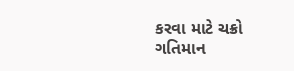કરવા માટે ચક્રો ગતિમાન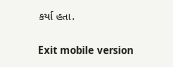કર્યા હતા.

Exit mobile version